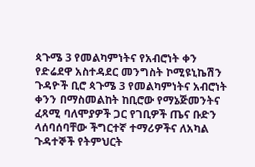ጳጉሜ 3 የመልካምነትና የአብሮነት ቀን
የድሬደዋ አስተዳደር መንግስት ኮሚዩኒኬሽን ጉዳዮች ቢሮ ጳጉሜ 3 የመልካምነትና አብሮነት ቀንን በማስመልከት ከቢሮው የማኔጅመንትና ፈጻሚ ባለሞያዎች ጋር የገቢዎች ጤና ቡድን ላሰባሰባቸው ችግርተኛ ተማሪዎችና ለአካል ጉዳተኞች የትምህርት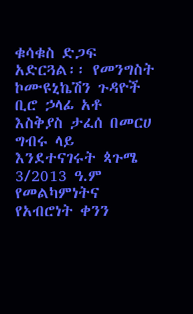ቁሳቁስ ድጋፍ አድርጓል፡፡ የመንግስት ኮሙዩኒኬሽን ጉዳዮች ቢሮ ኃላፊ አቶ እስቅያስ ታፈሰ በመርሀ ግብሩ ላይ እንደተናገሩት ጳጉሜ 3/2013 ዓ.ም የመልካምነትና የአብሮነት ቀንን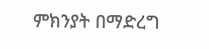ምክንያት በማድረግ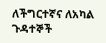ለችግርተኛና ለአካል ጉዳተኞች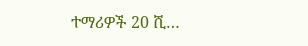ተማሪዎች 20 ሺ…